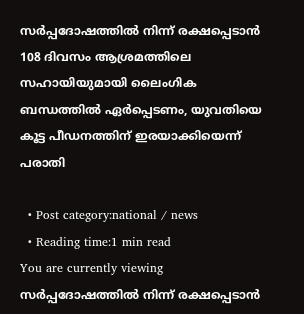സര്‍പ്പദോഷത്തില്‍ നിന്ന് രക്ഷപ്പെടാന്‍ 108 ദിവസം ആശ്രമത്തിലെ സഹായിയുമായി ലൈംഗിക ബന്ധത്തില്‍ ഏര്‍പ്പെടണം, യുവതിയെ കൂട്ട പീഡനത്തിന് ഇരയാക്കിയെന്ന് പരാതി

  • Post category:national / news
  • Reading time:1 min read
You are currently viewing സര്‍പ്പദോഷത്തില്‍ നിന്ന് രക്ഷപ്പെടാന്‍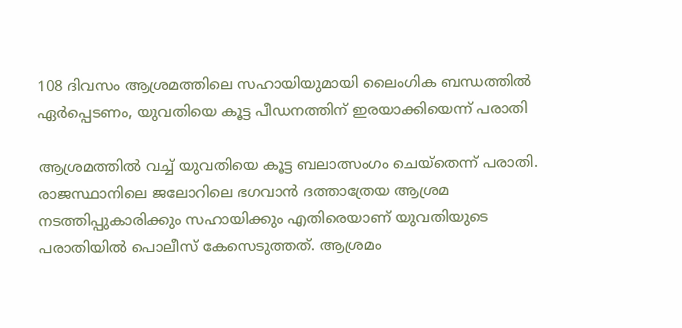108 ദിവസം ആശ്രമത്തിലെ സഹായിയുമായി ലൈംഗിക ബന്ധത്തില്‍ ഏര്‍പ്പെടണം, യുവതിയെ കൂട്ട പീഡനത്തിന് ഇരയാക്കിയെന്ന് പരാതി

ആശ്രമത്തില്‍ വച്ച്‌ യുവതിയെ കൂട്ട ബലാത്സംഗം ചെയ്‌തെന്ന് പരാതി. രാജസ്ഥാനിലെ ജലോറിലെ ഭഗവാന്‍ ദത്താത്രേയ ആശ്രമ നടത്തിപ്പുകാരിക്കും സഹായിക്കും എതിരെയാണ് യുവതിയുടെ പരാതിയില്‍ പൊലീസ് കേസെടുത്തത്. ആശ്രമം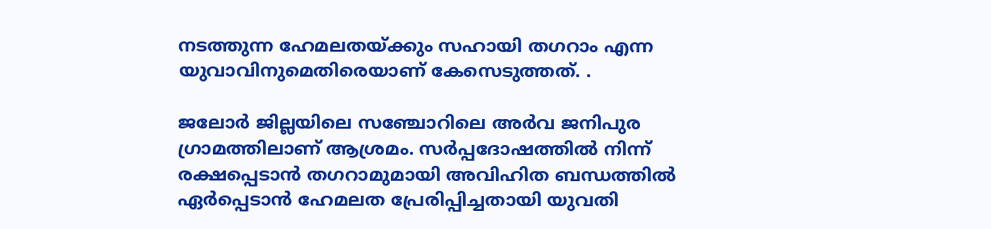നടത്തുന്ന ഹേമലതയ്ക്കും സഹായി തഗറാം എന്ന യുവാവിനുമെതിരെയാണ് കേസെടുത്തത്. .

ജലോര്‍ ജില്ലയിലെ സഞ്ചോറിലെ അര്‍വ ജനിപുര ഗ്രാമത്തിലാണ് ആശ്രമം. സര്‍പ്പദോഷത്തില്‍ നിന്ന് രക്ഷപ്പെടാന്‍ തഗറാമുമായി അവിഹിത ബന്ധത്തില്‍ ഏര്‍പ്പെടാന്‍ ഹേമലത പ്രേരിപ്പിച്ചതായി യുവതി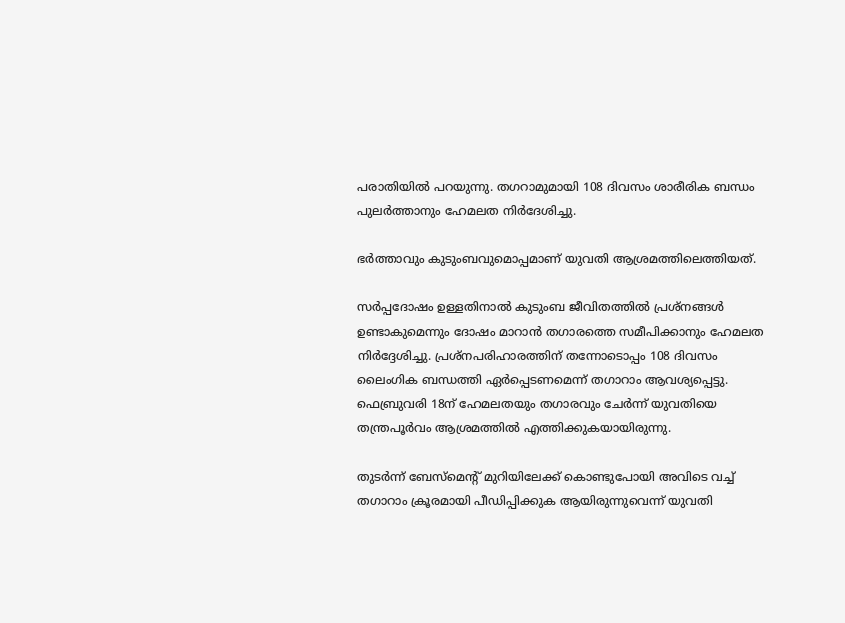പരാതിയില്‍ പറയുന്നു. തഗറാമുമായി 108 ദിവസം ശാരീരിക ബന്ധം പുലര്‍ത്താനും ഹേമലത നിര്‍ദേശിച്ചു.

ഭര്‍ത്താവും കുടുംബവുമൊപ്പമാണ് യുവതി ആശ്രമത്തിലെത്തിയത്.

സര്‍പ്പദോഷം ഉള്ളതിനാല്‍ കുടുംബ ജീവിതത്തില്‍ പ്രശ്നങ്ങള്‍ ഉണ്ടാകുമെന്നും ദോഷം മാറാന്‍ തഗാരത്തെ സമീപിക്കാനും ഹേമലത നിര്‍ദ്ദേശിച്ചു. പ്രശ്നപരിഹാരത്തിന് തന്നോടൊപ്പം 108 ദിവസം ലൈംഗിക ബന്ധത്തി ഏര്‍പ്പെടണമെന്ന് തഗാറാം ആവശ്യപ്പെട്ടു. ഫെബ്രുവരി 18ന് ഹേമലതയും തഗാരവും ചേര്‍ന്ന് യുവതിയെ തന്ത്രപൂ‌ര്‍വം ആശ്രമത്തിൽ എത്തിക്കുകയായിരുന്നു.

തുടര്‍ന്ന് ബേസ്‌മെന്റ് മുറിയിലേക്ക് കൊണ്ടുപോയി അവിടെ വച്ച്‌ തഗാറാം ക്രൂരമായി പീഡിപ്പിക്കുക ആയിരുന്നുവെന്ന് യുവതി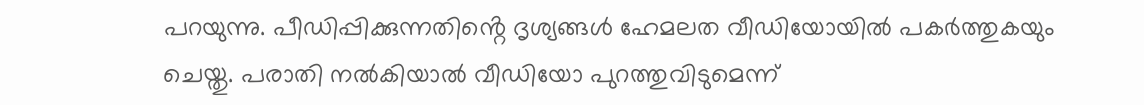പറയുന്നു. പീഡിപ്പിക്കുന്നതിൻ്റെ ദൃശ്യങ്ങള്‍ ഹേമലത വീഡിയോയില്‍ പകര്‍ത്തുകയും ചെയ്തു. പരാതി നല്‍കിയാല്‍ വീഡിയോ പുറത്തുവിടുമെന്ന്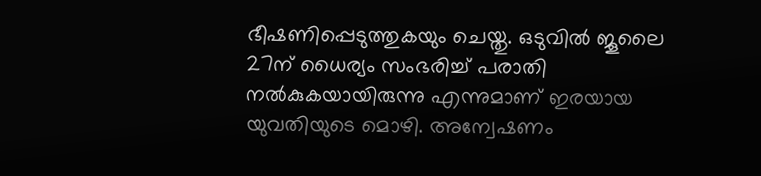ഭീഷണിപ്പെടുത്തുകയും ചെയ്തു. ഒടുവില്‍ ജൂലൈ 27ന് ധൈര്യം സംഭരിച്ച്‌ പരാതി നല്‍കുകയായിരുന്നു എന്നുമാണ് ഇരയായ യുവതിയുടെ മൊഴി. അന്വേഷണം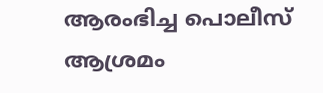ആരംഭിച്ച പൊലീസ് ആശ്രമം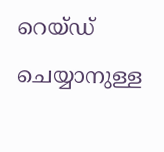റെയ്‌ഡ്‌ ചെയ്യാനുള്ള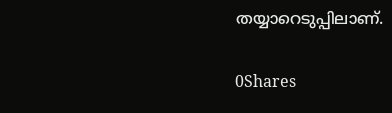തയ്യാറെടുപ്പിലാണ്.

0Shares